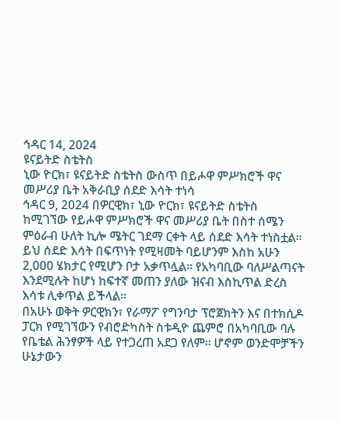ኅዳር 14, 2024
ዩናይትድ ስቴትስ
ኒው ዮርክ፣ ዩናይትድ ስቴትስ ውስጥ በይሖዋ ምሥክሮች ዋና መሥሪያ ቤት አቅራቢያ ሰደድ እሳት ተነሳ
ኅዳር 9, 2024 በዎርዊክ፣ ኒው ዮርክ፣ ዩናይትድ ስቴትስ ከሚገኘው የይሖዋ ምሥክሮች ዋና መሥሪያ ቤት በስተ ሰሜን ምዕራብ ሁለት ኪሎ ሜትር ገደማ ርቀት ላይ ሰደድ እሳት ተነስቷል። ይህ ሰደድ እሳት በፍጥነት የሚዛመት ባይሆንም እስከ አሁን 2,000 ሄክታር የሚሆን ቦታ አቃጥሏል። የአካባቢው ባለሥልጣናት እንደሚሉት ከሆነ ከፍተኛ መጠን ያለው ዝናብ እስኪጥል ድረስ እሳቱ ሊቀጥል ይችላል።
በአሁኑ ወቅት ዎርዊክን፣ የራማፖ የግንባታ ፕሮጀክትን እና በተክሲዶ ፓርክ የሚገኘውን የብሮድካስት ስቱዲዮ ጨምሮ በአካባቢው ባሉ የቤቴል ሕንፃዎች ላይ የተጋረጠ አደጋ የለም። ሆኖም ወንድሞቻችን ሁኔታውን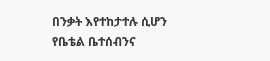በንቃት እየተከታተሉ ሲሆን የቤቴል ቤተሰብንና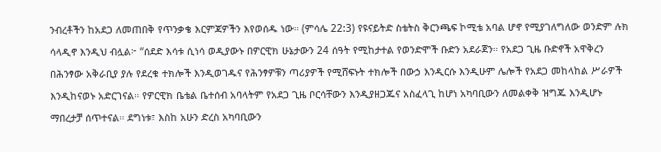ንብረቶችን ከአደጋ ለመጠበቅ የጥንቃቄ እርምጃዎችን እየወሰዱ ነው። (ምሳሌ 22:3) የዩናይትድ ስቴትስ ቅርንጫፍ ኮሚቴ አባል ሆኖ የሚያገለግለው ወንድም ሉክ ሳላዲኖ እንዲህ ብሏል፦ “ሰደድ እሳቱ ሲነሳ ወዲያውኑ በዎርዊክ ሁኔታውን 24 ሰዓት የሚከታተል የወንድሞች ቡድን አደራጀን። የአደጋ ጊዜ ቡድኖች አዋቅረን በሕንፃው አቅራቢያ ያሉ የደረቁ ተክሎች እንዲወገዱና የሕንፃዎቹን ጣሪያዎች የሚሸፍኑት ተክሎች በውኃ እንዲርሱ እንዲሁም ሌሎች የአደጋ መከላከል ሥራዎች እንዲከናወኑ አድርገናል። የዎርዊክ ቤቴል ቤተሰብ አባላትም የአደጋ ጊዜ ቦርሳቸውን እንዲያዘጋጁና አስፈላጊ ከሆነ አካባቢውን ለመልቀቅ ዝግጁ እንዲሆኑ ማበረታቻ ሰጥተናል። ደግነቱ፣ እስከ አሁን ድረስ አካባቢውን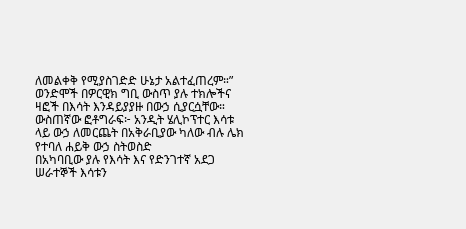ለመልቀቅ የሚያስገድድ ሁኔታ አልተፈጠረም።”
ወንድሞች በዎርዊክ ግቢ ውስጥ ያሉ ተክሎችና ዛፎች በእሳት እንዳይያያዙ በውኃ ሲያርሷቸው። ውስጠኛው ፎቶግራፍ፦ አንዲት ሄሊኮፕተር እሳቱ ላይ ውኃ ለመርጨት በአቅራቢያው ካለው ብሉ ሌክ የተባለ ሐይቅ ውኃ ስትወስድ
በአካባቢው ያሉ የእሳት እና የድንገተኛ አደጋ ሠራተኞች እሳቱን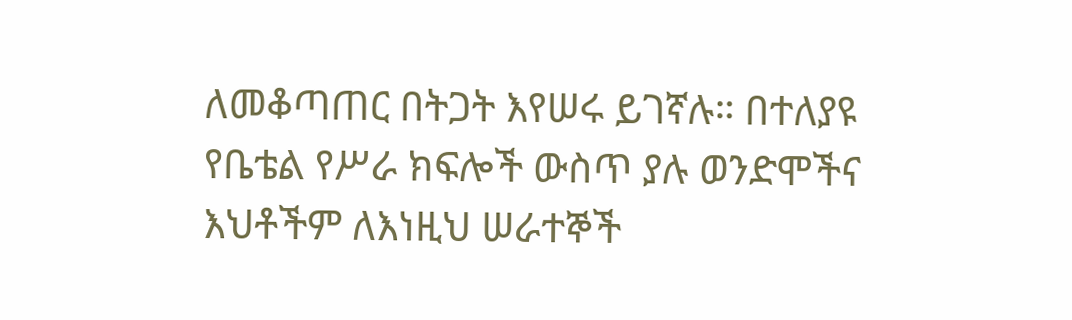ለመቆጣጠር በትጋት እየሠሩ ይገኛሉ። በተለያዩ የቤቴል የሥራ ክፍሎች ውስጥ ያሉ ወንድሞችና እህቶችም ለእነዚህ ሠራተኞች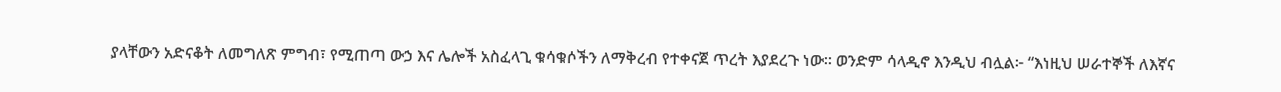ያላቸውን አድናቆት ለመግለጽ ምግብ፣ የሚጠጣ ውኃ እና ሌሎች አስፈላጊ ቁሳቁሶችን ለማቅረብ የተቀናጀ ጥረት እያደረጉ ነው። ወንድም ሳላዲኖ እንዲህ ብሏል፦ “እነዚህ ሠራተኞች ለእኛና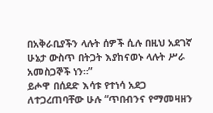በአቅራቢያችን ላሉት ሰዎች ሲሉ በዚህ አደገኛ ሁኔታ ውስጥ በትጋት እያከናወኑ ላሉት ሥራ አመስጋኞች ነን።”
ይሖዋ በሰደድ እሳቱ የተነሳ አደጋ ለተጋረጠባቸው ሁሉ “ጥበብንና የማመዛዘን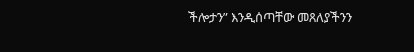ችሎታን” እንዲሰጣቸው መጸለያችንን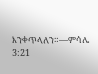እንቀጥላለን።—ምሳሌ 3:21